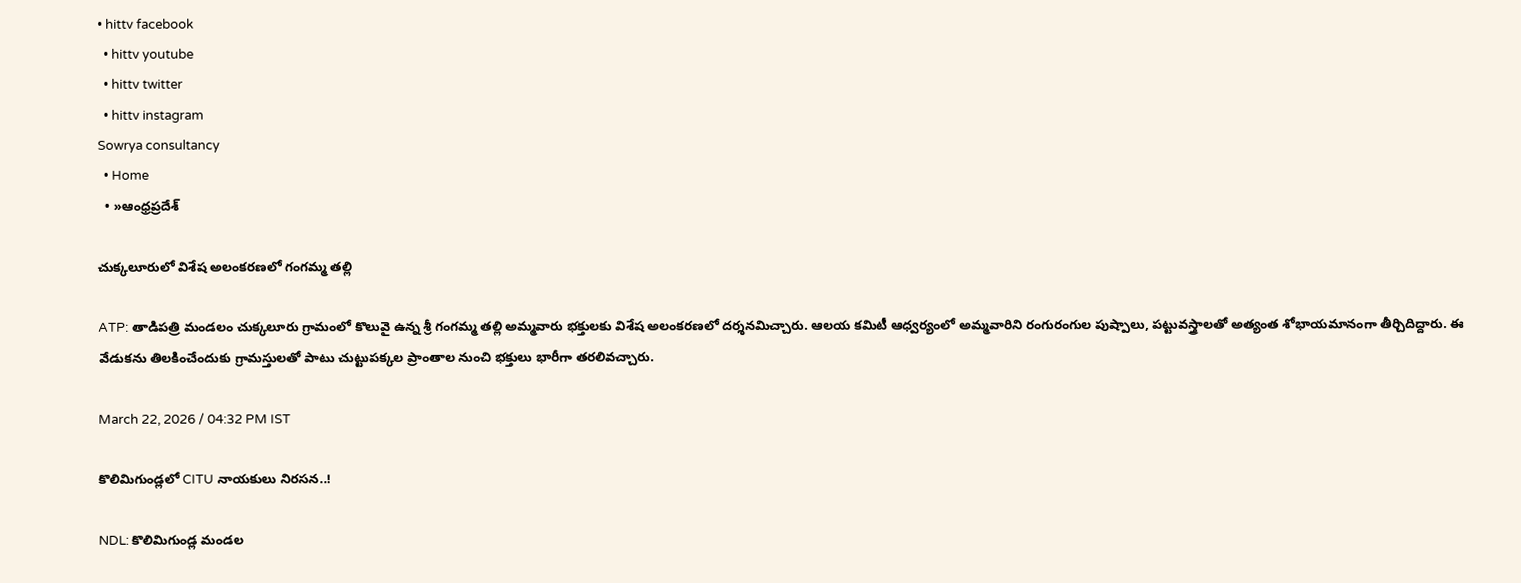• hittv facebook
  • hittv youtube
  • hittv twitter
  • hittv instagram
Sowrya consultancy
  • Home
  • »ఆంధ్రప్రదేశ్

చుక్కలూరులో విశేష అలంకరణలో గంగమ్మ తల్లి

ATP: తాడిపత్రి మండలం చుక్కలూరు గ్రామంలో కొలువై ఉన్న శ్రీ గంగమ్మ తల్లి అమ్మవారు భక్తులకు విశేష అలంకరణలో దర్శనమిచ్చారు. ఆలయ కమిటీ ఆధ్వర్యంలో అమ్మవారిని రంగురంగుల పుష్పాలు, పట్టువస్త్రాలతో అత్యంత శోభాయమానంగా తీర్చిదిద్దారు. ఈ వేడుకను తిలకించేందుకు గ్రామస్తులతో పాటు చుట్టుపక్కల ప్రాంతాల నుంచి భక్తులు భారీగా తరలివచ్చారు.

March 22, 2026 / 04:32 PM IST

కొలిమిగుండ్లలో CITU నాయకులు నిరసన..!

NDL: కొలిమిగుండ్ల మండల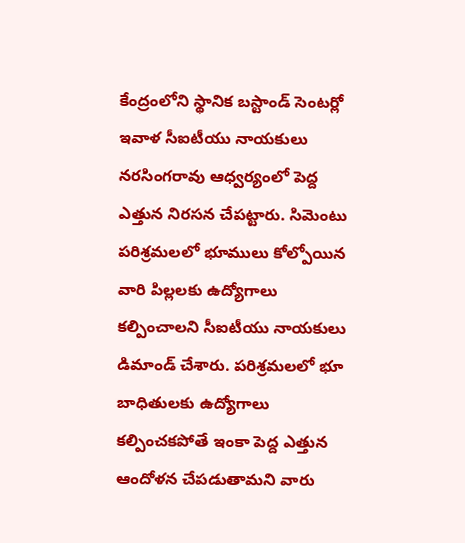కేంద్రంలోని స్థానిక బస్టాండ్ సెంటర్లో ఇవాళ సీఐటీయు నాయకులు నరసింగరావు ఆధ్వర్యంలో పెద్ద ఎత్తున నిరసన చేపట్టారు. సిమెంటు పరిశ్రమలలో భూములు కోల్పోయిన వారి పిల్లలకు ఉద్యోగాలు కల్పించాలని సీఐటీయు నాయకులు డిమాండ్ చేశారు. పరిశ్రమలలో భూ బాధితులకు ఉద్యోగాలు కల్పించకపోతే ఇంకా పెద్ద ఎత్తున ఆందోళన చేపడుతామని వారు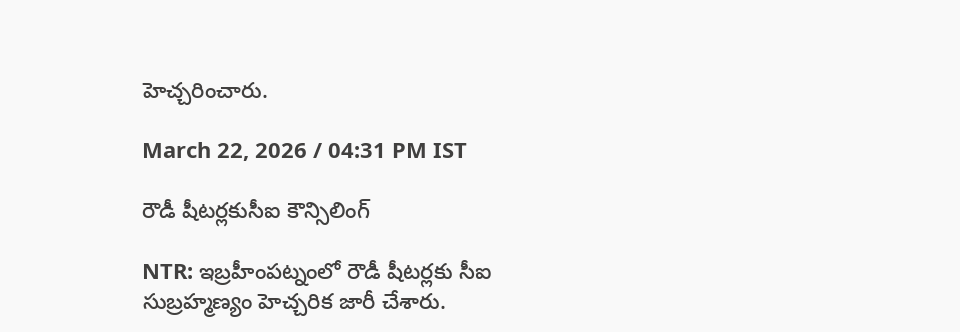హెచ్చరించారు.

March 22, 2026 / 04:31 PM IST

రౌడీ షీటర్లకుసీఐ కౌన్సిలింగ్

NTR: ఇబ్రహీంపట్నంలో రౌడీ షీటర్లకు సీఐ సుబ్రహ్మణ్యం హెచ్చరిక జారీ చేశారు.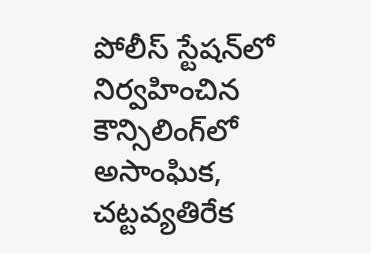పోలీస్ స్టేషన్‌లో నిర్వహించిన కౌన్సిలింగ్‌లో అసాంఘిక, చట్టవ్యతిరేక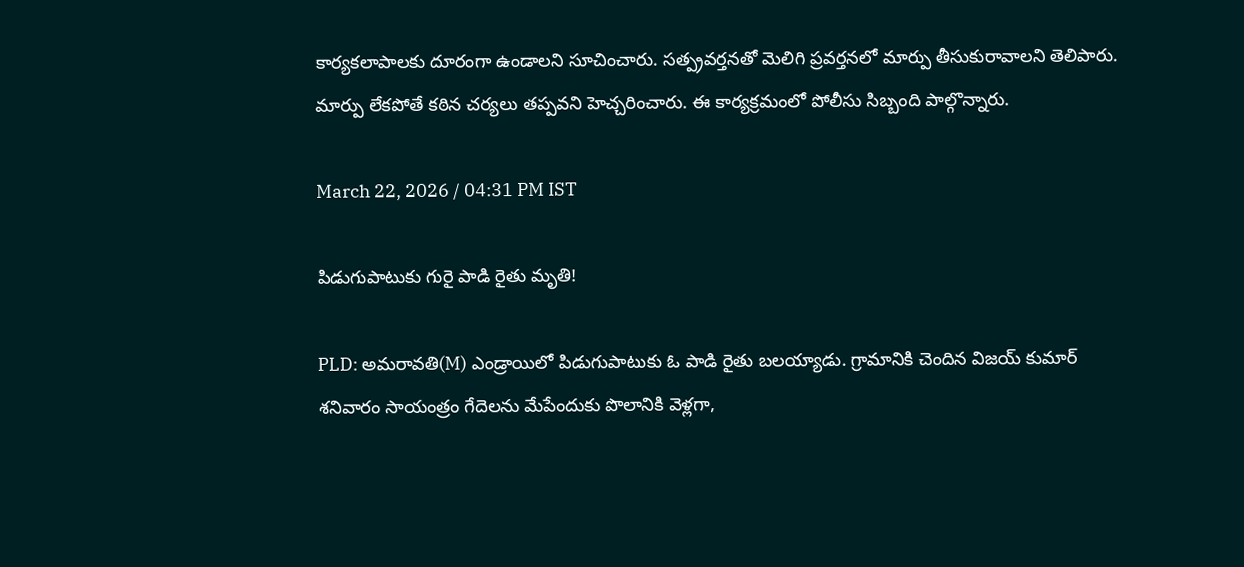కార్యకలాపాలకు దూరంగా ఉండాలని సూచించారు. సత్ప్రవర్తనతో మెలిగి ప్రవర్తనలో మార్పు తీసుకురావాలని తెలిపారు. మార్పు లేకపోతే కఠిన చర్యలు తప్పవని హెచ్చరించారు. ఈ కార్యక్రమంలో పోలీసు సిబ్బంది పాల్గొన్నారు.

March 22, 2026 / 04:31 PM IST

పిడుగుపాటుకు గురై పాడి రైతు మృతి!

PLD: అమరావతి(M) ఎండ్రాయిలో పిడుగుపాటుకు ఓ పాడి రైతు బలయ్యాడు. గ్రామానికి చెందిన విజయ్ కుమార్ శనివారం సాయంత్రం గేదెలను మేపేందుకు పొలానికి వెళ్లగా,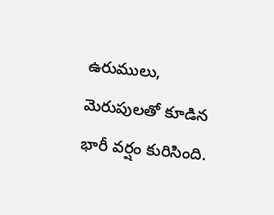ఉరుములు, మెరుపులతో కూడిన భారీ వర్షం కురిసింది.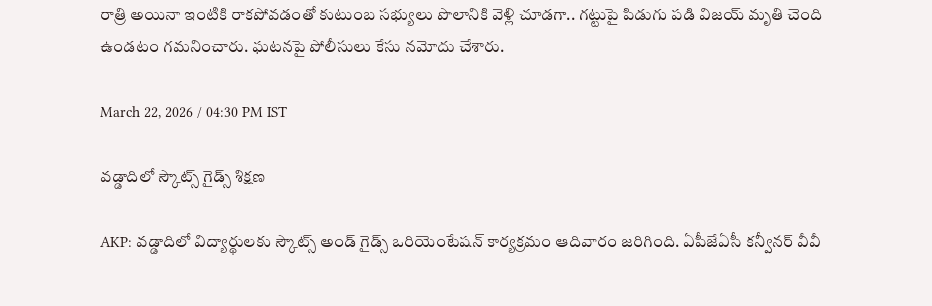రాత్రి అయినా ఇంటికి రాకపోవడంతో కుటుంబ సభ్యులు పొలానికి వెళ్లి చూడగా.. గట్టుపై పిడుగు పడి విజయ్ మృతి చెంది ఉండటం గమనించారు. ఘటనపై పోలీసులు కేసు నమోదు చేశారు.

March 22, 2026 / 04:30 PM IST

వడ్డాదిలో స్కౌట్స్ గైడ్స్ శిక్షణ

AKP: వడ్డాదిలో విద్యార్థులకు స్కౌట్స్ అండ్ గైడ్స్ ఒరియెంటేషన్ కార్యక్రమం ఆదివారం జరిగింది. ఏపీజేఏసీ కన్వీనర్ వీవీ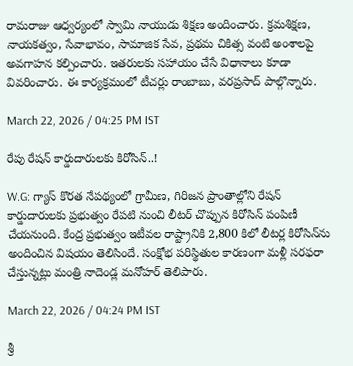రామరాజు ఆధ్వర్యంలో స్వామి నాయుడు శిక్షణ అందించారు. క్రమశిక్షణ, నాయకత్వం, సేవాభావం, సామాజిక సేవ, ప్రథమ చికిత్స వంటి అంశాలపై అవగాహన కల్పించారు. ఇతరులకు సహాయం చేసే విధానాలు కూడా వివరించారు. ఈ కార్యక్రమంలో టీచర్లు రాంబాబు, వరప్రసాద్ పాల్గొన్నారు.

March 22, 2026 / 04:25 PM IST

రేపు రేషన్ కార్డుదారులకు కిరోసిన్..!

W.G: గ్యాస్ కొరత నేపథ్యంలో గ్రామీణ, గిరిజన ప్రాంతాల్లోని రేషన్ కార్డుదారులకు ప్రభుత్వం రేపటి నుంచి లీటర్ చొప్పున కిరోసిన్ పంపిణీ చేయనుంది. కేంద్ర ప్రభుత్వం ఇటీవల రాష్ట్రానికి 2,800 కిలో లీటర్ల కిరోసిన్‌ను అందించిన విషయం తెలిసిందే. సంక్షోభ పరిస్థితుల కారణంగా మళ్లీ సరఫరా చేస్తున్నట్లు మంత్రి నాదెండ్ల మనోహర్ తెలిపారు.

March 22, 2026 / 04:24 PM IST

శ్రీ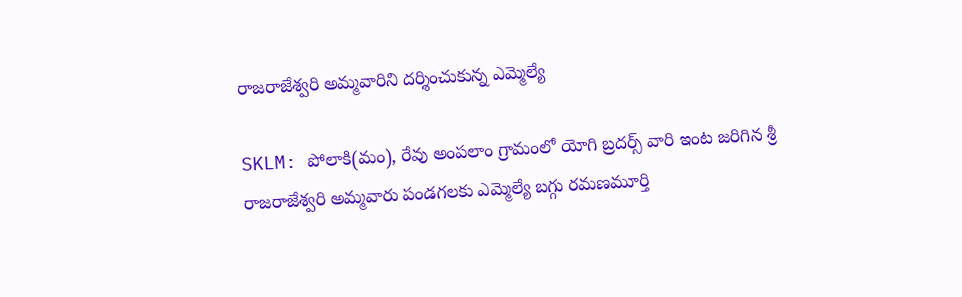రాజరాజేశ్వరి అమ్మవారిని దర్శించుకున్న ఎమ్మెల్యే

SKLM: పోలాకి(మం), రేవు అంపలాం గ్రామంలో యోగి బ్రదర్స్ వారి ఇంట జరిగిన శ్రీ రాజరాజేశ్వరి అమ్మవారు పండగలకు ఎమ్మెల్యే బగ్గు రమణమూర్తి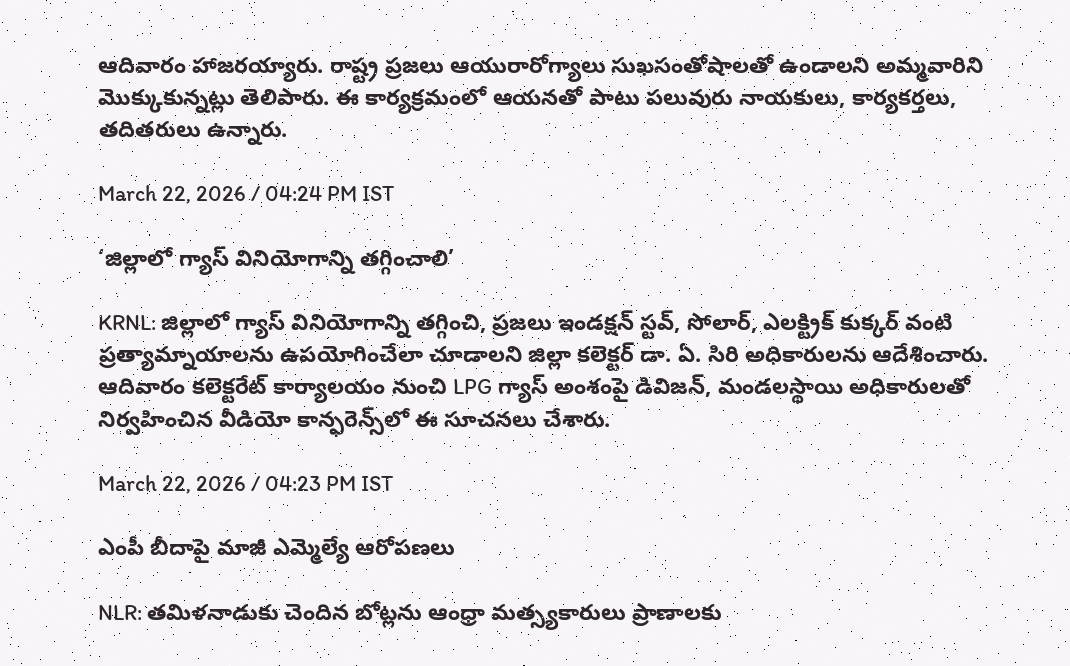ఆదివారం హాజరయ్యారు. రాష్ట్ర ప్రజలు ఆయురారోగ్యాలు సుఖసంతోషాలతో ఉండాలని అమ్మవారిని మొక్కుకున్నట్లు తెలిపారు. ఈ కార్యక్రమంలో ఆయనతో పాటు పలువురు నాయకులు, కార్యకర్తలు, తదితరులు ఉన్నారు.

March 22, 2026 / 04:24 PM IST

‘జిల్లాలో గ్యాస్ వినియోగాన్ని తగ్గించాలి’

KRNL: జిల్లాలో గ్యాస్ వినియోగాన్ని తగ్గించి, ప్రజలు ఇండక్షన్ స్టవ్, సోలార్, ఎలక్ట్రిక్ కుక్కర్ వంటి ప్రత్యామ్నాయాలను ఉపయోగించేలా చూడాలని జిల్లా కలెక్టర్ డా. ఏ. సిరి అధికారులను ఆదేశించారు. ఆదివారం కలెక్టరేట్ కార్యాలయం నుంచి LPG గ్యాస్ అంశంపై డివిజన్, మండలస్థాయి అధికారులతో నిర్వహించిన వీడియో కాన్ఫరెన్స్‌లో ఈ సూచనలు చేశారు.

March 22, 2026 / 04:23 PM IST

ఎంపీ బీదాపై మాజీ ఎమ్మెల్యే ఆరోపణలు

NLR: తమిళనాడుకు చెందిన బోట్లను ఆంధ్రా మత్స్యకారులు ప్రాణాలకు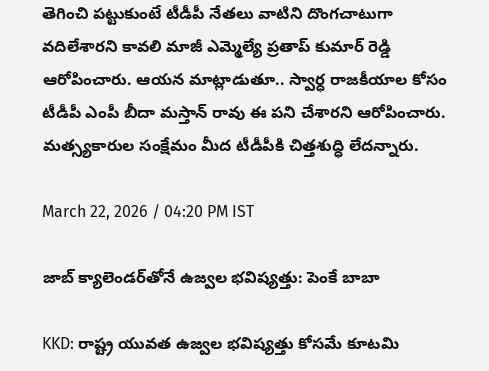తెగించి పట్టుకుంటే టీడీపీ నేతలు వాటిని దొంగచాటుగా వదిలేశారని కావలి మాజీ ఎమ్మెల్యే ప్రతాప్ కుమార్ రెడ్డి ఆరోపించారు. ఆయన మాట్లాడుతూ.. స్వార్ధ రాజకీయాల కోసం టీడీపీ ఎంపీ బీదా మస్తాన్ రావు ఈ పని చేశారని ఆరోపించారు. మత్స్యకారుల సంక్షేమం మీద టీడీపీకి చిత్తశుద్ధి లేదన్నారు.

March 22, 2026 / 04:20 PM IST

జాబ్ క్యాలెండర్‌తోనే ఉజ్వల భవిష్యత్తు: పెంకే బాబా

KKD: రాష్ట్ర యువత ఉజ్వల భవిష్యత్తు కోసమే కూటమి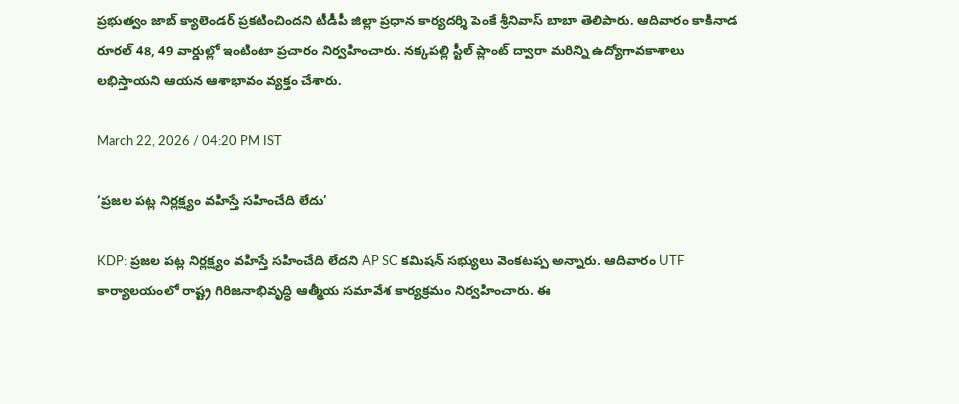ప్రభుత్వం జాబ్ క్యాలెండర్ ప్రకటించిందని టీడీపీ జిల్లా ప్రధాన కార్యదర్శి పెంకే శ్రీనివాస్ బాబా తెలిపారు. ఆదివారం కాకినాడ రూరల్ 48, 49 వార్డుల్లో ఇంటింటా ప్రచారం నిర్వహించారు. నక్కపల్లి స్టీల్ ప్లాంట్ ద్వారా మరిన్ని ఉద్యోగావకాశాలు లభిస్తాయని ఆయన ఆశాభావం వ్యక్తం చేశారు.

March 22, 2026 / 04:20 PM IST

‘ప్రజల పట్ల నిర్లక్ష్యం వహిస్తే సహించేది లేదు’

KDP: ప్రజల పట్ల నిర్లక్ష్యం వహిస్తే సహించేది లేదని AP SC కమిషన్ సభ్యులు వెంకటప్ప అన్నారు. ఆదివారం UTF కార్యాలయంలో రాష్ట్ర గిరిజనాభివృద్ధి ఆత్మీయ సమావేశ కార్యక్రమం నిర్వహించారు. ఈ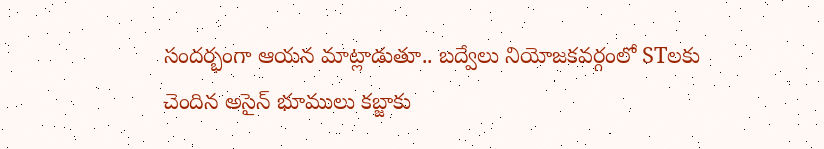సందర్భంగా ఆయన మాట్లాడుతూ.. బద్వేలు నియోజకవర్గంలో STలకు చెందిన అసైన్ భూములు కబ్జాకు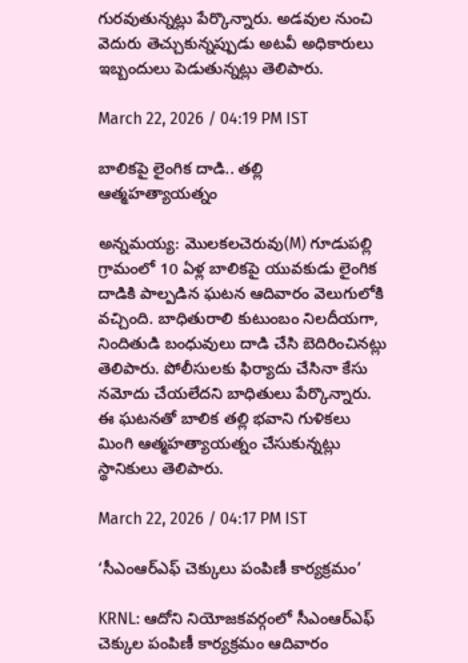గురవుతున్నట్లు పేర్కొన్నారు. అడవుల నుంచి వెదురు తెచ్చుకున్నప్పుడు అటవీ అధికారులు ఇబ్బందులు పెడుతున్నట్లు తెలిపారు.

March 22, 2026 / 04:19 PM IST

బాలికపై లైంగిక దాడి.. తల్లి ఆత్మహత్యాయత్నం

అన్నమయ్య: మొలకలచెరువు(M) గూడుపల్లి గ్రామంలో 10 ఏళ్ల బాలికపై యువకుడు లైంగిక దాడికి పాల్పడిన ఘటన ఆదివారం వెలుగులోకి వచ్చింది. బాధితురాలి కుటుంబం నిలదీయగా, నిందితుడి బంధువులు దాడి చేసి బెదిరించినట్లు తెలిపారు. పోలీసులకు ఫిర్యాదు చేసినా కేసు నమోదు చేయలేదని బాధితులు పేర్కొన్నారు. ఈ ఘటనతో బాలిక తల్లి భవాని గుళికలు మింగి ఆత్మహత్యాయత్నం చేసుకున్నట్లు స్థానికులు తెలిపారు.

March 22, 2026 / 04:17 PM IST

‘సీఎంఆర్ఎఫ్ చెక్కులు పంపిణీ కార్యక్రమం’

KRNL: ఆదోని నియోజకవర్గంలో సీఎంఆర్ఎఫ్ చెక్కుల పంపిణీ కార్యక్రమం ఆదివారం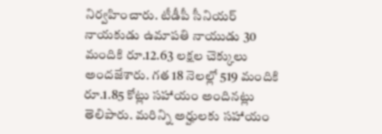నిర్వహించారు. టీడీపీ సీనియర్ నాయకుడు ఉమాపతి నాయుడు 30 మందికి రూ.12.63 లక్షల చెక్కులు అందజేశారు. గత 18 నెలల్లో 519 మందికి రూ.1.85 కోట్లు సహాయం అందినట్లు తెలిపారు. మరిన్ని అర్హులకు సహాయం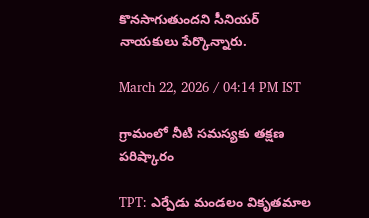కొనసాగుతుందని సీనియర్ నాయకులు పేర్కొన్నారు.

March 22, 2026 / 04:14 PM IST

గ్రామంలో నీటి సమస్యకు తక్షణ పరిష్కారం

TPT: ఎర్పేడు మండలం వికృతమాల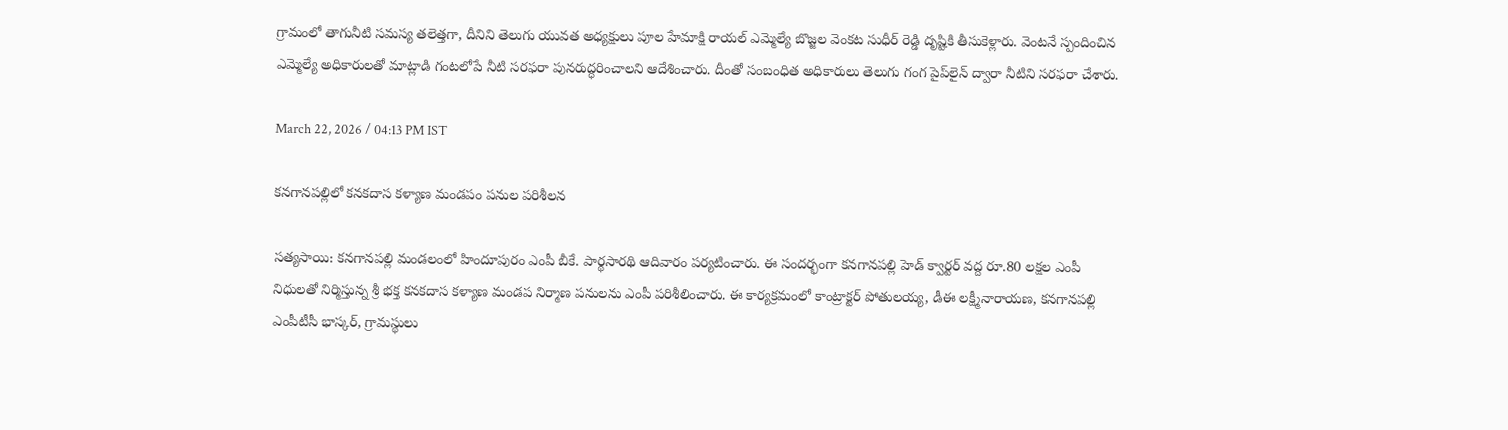గ్రామంలో తాగునీటి సమస్య తలెత్తగా, దీనిని తెలుగు యువత అధ్యక్షులు పూల హేమాక్షి రాయల్ ఎమ్మెల్యే బొజ్జల వెంకట సుధీర్ రెడ్డి దృష్టికి తీసుకెళ్లారు. వెంటనే స్పందించిన ఎమ్మెల్యే అధికారులతో మాట్లాడి గంటలోపే నీటి సరఫరా పునరుద్ధరించాలని ఆదేశించారు. దీంతో సంబంధిత అధికారులు తెలుగు గంగ పైప్‌లైన్ ద్వారా నీటిని సరఫరా చేశారు.

March 22, 2026 / 04:13 PM IST

కనగానపల్లిలో కనకదాస కళ్యాణ మండపం పనుల పరిశీలన

సత్యసాయి: కనగానపల్లి మండలంలో హిందూపురం ఎంపీ బీకే. పార్థసారథి ఆదివారం పర్యటించారు. ఈ సందర్భంగా కనగానపల్లి హెడ్‌ క్వార్టర్‌ వద్ద రూ.80 లక్షల ఎంపీ నిధులతో నిర్మిస్తున్న శ్రీ భక్త కనకదాస కళ్యాణ మండప నిర్మాణ పనులను ఎంపీ పరిశీలించారు. ఈ కార్యక్రమంలో కాంట్రాక్టర్‌ పోతులయ్య, డీఈ లక్ష్మీనారాయణ, కనగానపల్లి ఎంపీటీసీ భాస్కర్‌, గ్రామస్థులు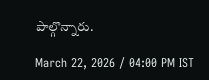పాల్గొన్నారు.

March 22, 2026 / 04:00 PM IST